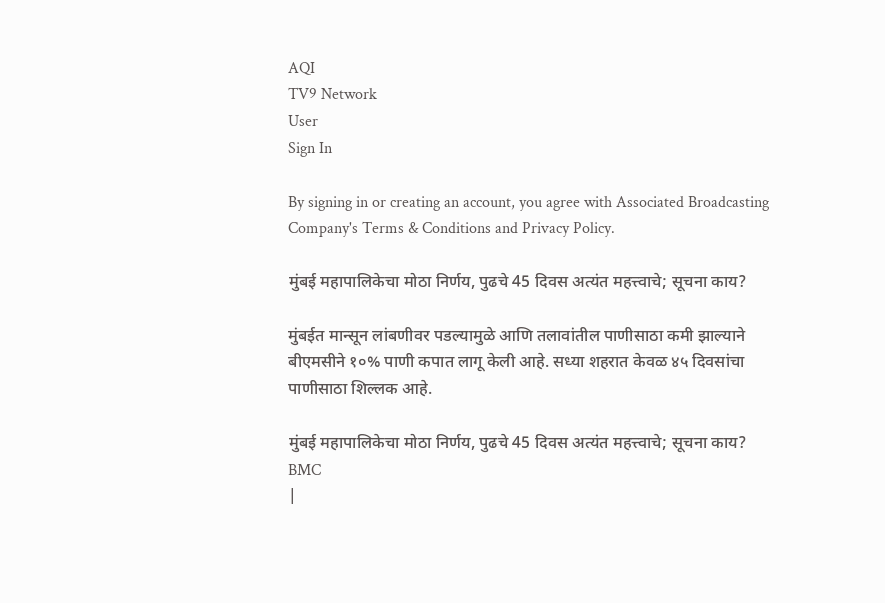AQI
TV9 Network
User
Sign In

By signing in or creating an account, you agree with Associated Broadcasting Company's Terms & Conditions and Privacy Policy.

मुंबई महापालिकेचा मोठा निर्णय, पुढचे 45 दिवस अत्यंत महत्त्वाचे; सूचना काय?

मुंबईत मान्सून लांबणीवर पडल्यामुळे आणि तलावांतील पाणीसाठा कमी झाल्याने बीएमसीने १०% पाणी कपात लागू केली आहे. सध्या शहरात केवळ ४५ दिवसांचा पाणीसाठा शिल्लक आहे.

मुंबई महापालिकेचा मोठा निर्णय, पुढचे 45 दिवस अत्यंत महत्त्वाचे; सूचना काय?
BMC
|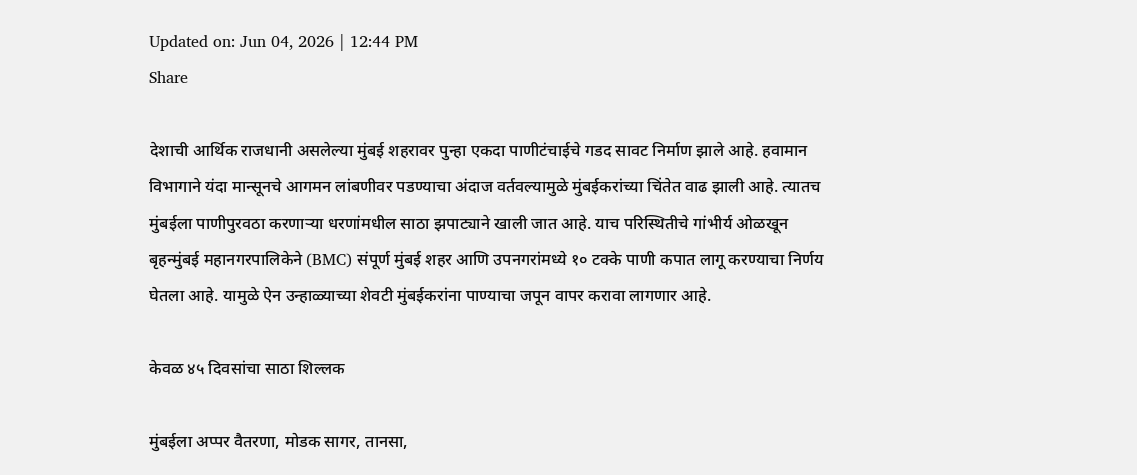Updated on: Jun 04, 2026 | 12:44 PM
Share

देशाची आर्थिक राजधानी असलेल्या मुंबई शहरावर पुन्हा एकदा पाणीटंचाईचे गडद सावट निर्माण झाले आहे. हवामान विभागाने यंदा मान्सूनचे आगमन लांबणीवर पडण्याचा अंदाज वर्तवल्यामुळे मुंबईकरांच्या चिंतेत वाढ झाली आहे. त्यातच मुंबईला पाणीपुरवठा करणाऱ्या धरणांमधील साठा झपाट्याने खाली जात आहे. याच परिस्थितीचे गांभीर्य ओळखून बृहन्मुंबई महानगरपालिकेने (BMC) संपूर्ण मुंबई शहर आणि उपनगरांमध्ये १० टक्के पाणी कपात लागू करण्याचा निर्णय घेतला आहे. यामुळे ऐन उन्हाळ्याच्या शेवटी मुंबईकरांना पाण्याचा जपून वापर करावा लागणार आहे.

केवळ ४५ दिवसांचा साठा शिल्लक

मुंबईला अप्पर वैतरणा, मोडक सागर, तानसा,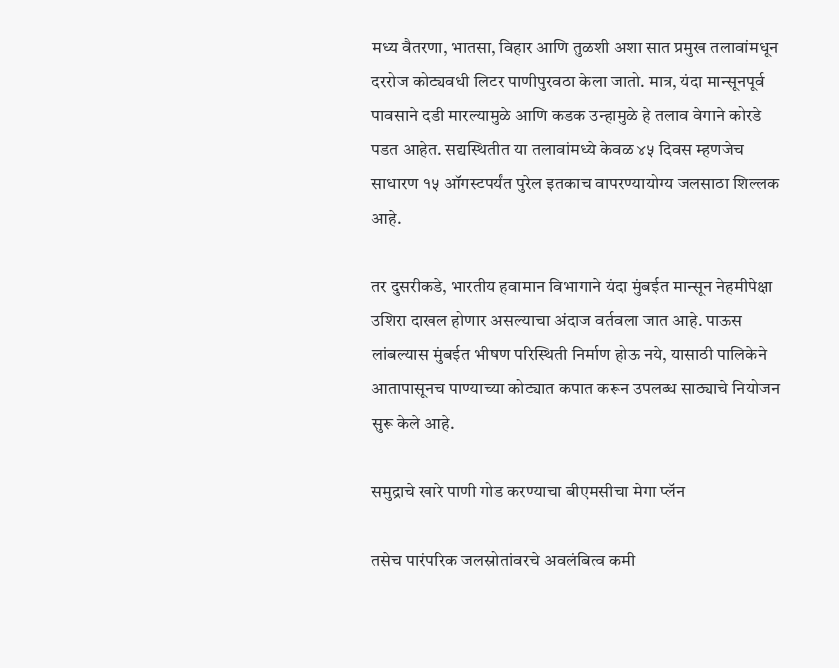मध्य वैतरणा, भातसा, विहार आणि तुळशी अशा सात प्रमुख तलावांमधून दररोज कोट्यवधी लिटर पाणीपुरवठा केला जातो. मात्र, यंदा मान्सूनपूर्व पावसाने दडी मारल्यामुळे आणि कडक उन्हामुळे हे तलाव वेगाने कोरडे पडत आहेत. सद्यस्थितीत या तलावांमध्ये केवळ ४५ दिवस म्हणजेच साधारण १५ ऑगस्टपर्यंत पुरेल इतकाच वापरण्यायोग्य जलसाठा शिल्लक आहे.

तर दुसरीकडे, भारतीय हवामान विभागाने यंदा मुंबईत मान्सून नेहमीपेक्षा उशिरा दाखल होणार असल्याचा अंदाज वर्तवला जात आहे. पाऊस लांबल्यास मुंबईत भीषण परिस्थिती निर्माण होऊ नये, यासाठी पालिकेने आतापासूनच पाण्याच्या कोट्यात कपात करून उपलब्ध साठ्याचे नियोजन सुरू केले आहे.

समुद्राचे खारे पाणी गोड करण्याचा बीएमसीचा मेगा प्लॅन

तसेच पारंपरिक जलस्रोतांवरचे अवलंबित्व कमी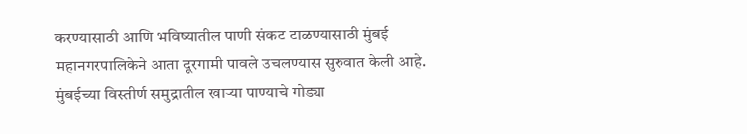करण्यासाठी आणि भविष्यातील पाणी संकट टाळण्यासाठी मुंबई महानगरपालिकेने आता दूरगामी पावले उचलण्यास सुरुवात केली आहे. मुंबईच्या विस्तीर्ण समुद्रातील खाऱ्या पाण्याचे गोड्या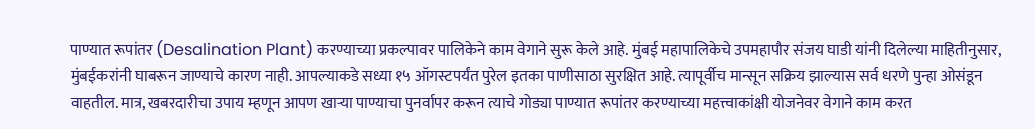पाण्यात रूपांतर (Desalination Plant) करण्याच्या प्रकल्पावर पालिकेने काम वेगाने सुरू केले आहे. मुंबई महापालिकेचे उपमहापौर संजय घाडी यांनी दिलेल्या माहितीनुसार, मुंबईकरांनी घाबरून जाण्याचे कारण नाही. आपल्याकडे सध्या १५ ऑगस्टपर्यंत पुरेल इतका पाणीसाठा सुरक्षित आहे. त्यापूर्वीच मान्सून सक्रिय झाल्यास सर्व धरणे पुन्हा ओसंडून वाहतील. मात्र, खबरदारीचा उपाय म्हणून आपण खाऱ्या पाण्याचा पुनर्वापर करून त्याचे गोड्या पाण्यात रूपांतर करण्याच्या महत्त्वाकांक्षी योजनेवर वेगाने काम करत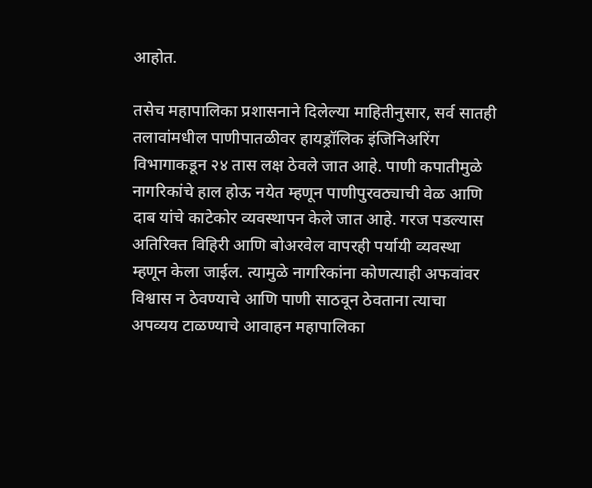आहोत.

तसेच महापालिका प्रशासनाने दिलेल्या माहितीनुसार, सर्व सातही तलावांमधील पाणीपातळीवर हायड्रॉलिक इंजिनिअरिंग विभागाकडून २४ तास लक्ष ठेवले जात आहे. पाणी कपातीमुळे नागरिकांचे हाल होऊ नयेत म्हणून पाणीपुरवठ्याची वेळ आणि दाब यांचे काटेकोर व्यवस्थापन केले जात आहे. गरज पडल्यास अतिरिक्त विहिरी आणि बोअरवेल वापरही पर्यायी व्यवस्था म्हणून केला जाईल. त्यामुळे नागरिकांना कोणत्याही अफवांवर विश्वास न ठेवण्याचे आणि पाणी साठवून ठेवताना त्याचा अपव्यय टाळण्याचे आवाहन महापालिका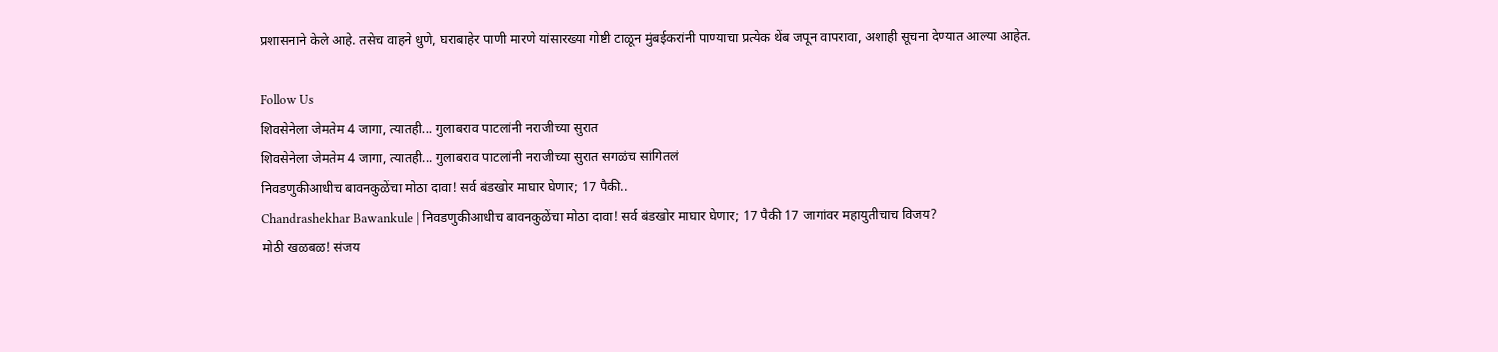प्रशासनाने केले आहे. तसेच वाहने धुणे, घराबाहेर पाणी मारणे यांसारख्या गोष्टी टाळून मुंबईकरांनी पाण्याचा प्रत्येक थेंब जपून वापरावा, अशाही सूचना देण्यात आल्या आहेत.

Follow Us
शिवसेनेला जेमतेम 4 जागा, त्यातही... गुलाबराव पाटलांनी नराजीच्या सुरात
शिवसेनेला जेमतेम 4 जागा, त्यातही... गुलाबराव पाटलांनी नराजीच्या सुरात सगळंच सांगितलं
निवडणुकीआधीच बावनकुळेंचा मोठा दावा! सर्व बंडखोर माघार घेणार; 17 पैकी..
Chandrashekhar Bawankule | निवडणुकीआधीच बावनकुळेंचा मोठा दावा! सर्व बंडखोर माघार घेणार; 17 पैकी 17 जागांवर महायुतीचाच विजय?
मोठी खळबळ! संजय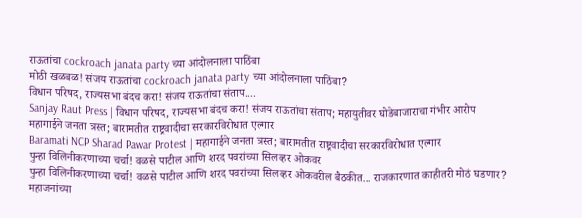राऊतांचा cockroach janata party च्या आंदोलनाला पाठिंबा
मोठी खळबळ! संजय राऊतांचा cockroach janata party च्या आंदोलनाला पाठिंबा?
विधान परिषद, राज्यसभा बंदच करा! संजय राऊतांचा संताप....
Sanjay Raut Press | विधान परिषद, राज्यसभा बंदच करा! संजय राऊतांचा संताप; महायुतीवर घोडेबाजाराचा गंभीर आरोप
महागाईने जनता त्रस्त; बारामतीत राष्ट्रवादीचा सरकारविरोधात एल्गार
Baramati NCP Sharad Pawar Protest | महागाईने जनता त्रस्त; बारामतीत राष्ट्रवादीचा सरकारविरोधात एल्गार
पुन्हा विलिनीकरणाच्या चर्चा! वळसे पाटील आणि शरद पवरांच्या सिलव्हर ओकवर
पुन्हा विलिनीकरणाच्या चर्चा! वळसे पाटील आणि शरद पवरांच्या सिलव्हर ओकवरील बैठकीत... राजकारणात काहीतरी मोठं घडणार?
महाजनांच्या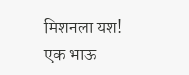मिशनला यश! एक भाऊ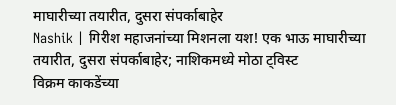माघारीच्या तयारीत, दुसरा संपर्काबाहेर
Nashik | गिरीश महाजनांच्या मिशनला यश! एक भाऊ माघारीच्या तयारीत, दुसरा संपर्काबाहेर; नाशिकमध्ये मोठा ट्विस्ट
विक्रम काकडेंच्या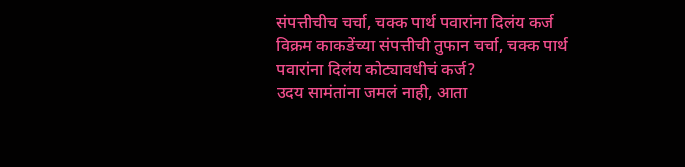संपत्तीचीच चर्चा, चक्क पार्थ पवारांना दिलंय कर्ज
विक्रम काकडेंच्या संपत्तीची तुफान चर्चा, चक्क पार्थ पवारांना दिलंय कोट्यावधीचं कर्ज?
उदय सामंतांना जमलं नाही, आता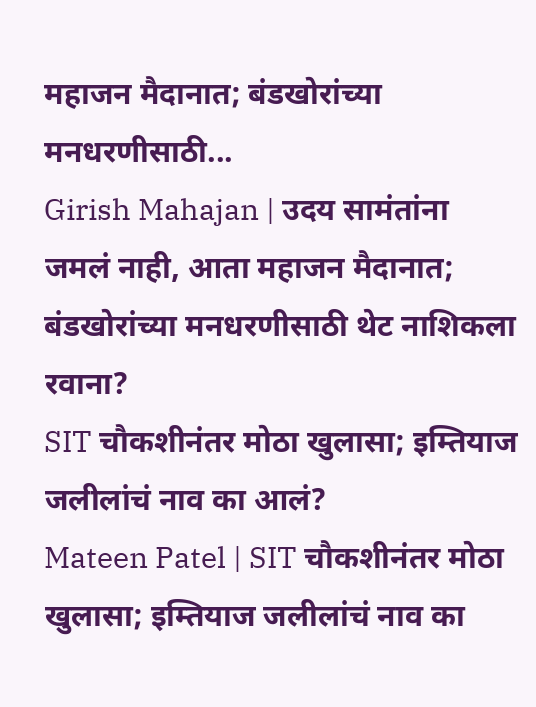महाजन मैदानात; बंडखोरांच्या मनधरणीसाठी...
Girish Mahajan | उदय सामंतांना जमलं नाही, आता महाजन मैदानात; बंडखोरांच्या मनधरणीसाठी थेट नाशिकला रवाना?
SIT चौकशीनंतर मोठा खुलासा; इम्तियाज जलीलांचं नाव का आलं?
Mateen Patel | SIT चौकशीनंतर मोठा खुलासा; इम्तियाज जलीलांचं नाव का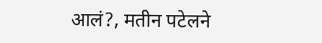आलं?, मतीन पटेलने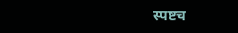स्पष्टच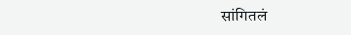सांगितलं